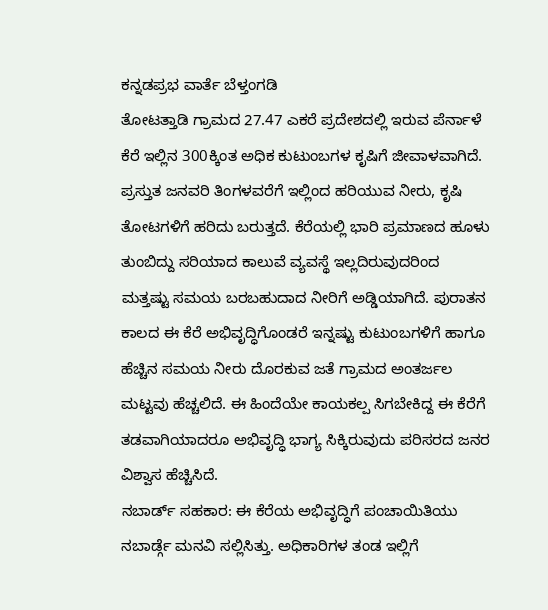ಕನ್ನಡಪ್ರಭ ವಾರ್ತೆ ಬೆಳ್ತಂಗಡಿ
ತೋಟತ್ತಾಡಿ ಗ್ರಾಮದ 27.47 ಎಕರೆ ಪ್ರದೇಶದಲ್ಲಿ ಇರುವ ಪೆರ್ನಾಳೆ ಕೆರೆ ಇಲ್ಲಿನ 300ಕ್ಕಿಂತ ಅಧಿಕ ಕುಟುಂಬಗಳ ಕೃಷಿಗೆ ಜೀವಾಳವಾಗಿದೆ. ಪ್ರಸ್ತುತ ಜನವರಿ ತಿಂಗಳವರೆಗೆ ಇಲ್ಲಿಂದ ಹರಿಯುವ ನೀರು, ಕೃಷಿ ತೋಟಗಳಿಗೆ ಹರಿದು ಬರುತ್ತದೆ. ಕೆರೆಯಲ್ಲಿ ಭಾರಿ ಪ್ರಮಾಣದ ಹೂಳು ತುಂಬಿದ್ದು ಸರಿಯಾದ ಕಾಲುವೆ ವ್ಯವಸ್ಥೆ ಇಲ್ಲದಿರುವುದರಿಂದ ಮತ್ತಷ್ಟು ಸಮಯ ಬರಬಹುದಾದ ನೀರಿಗೆ ಅಡ್ಡಿಯಾಗಿದೆ. ಪುರಾತನ ಕಾಲದ ಈ ಕೆರೆ ಅಭಿವೃದ್ಧಿಗೊಂಡರೆ ಇನ್ನಷ್ಟು ಕುಟುಂಬಗಳಿಗೆ ಹಾಗೂ ಹೆಚ್ಚಿನ ಸಮಯ ನೀರು ದೊರಕುವ ಜತೆ ಗ್ರಾಮದ ಅಂತರ್ಜಲ ಮಟ್ಟವು ಹೆಚ್ಚಲಿದೆ. ಈ ಹಿಂದೆಯೇ ಕಾಯಕಲ್ಪ ಸಿಗಬೇಕಿದ್ದ ಈ ಕೆರೆಗೆ ತಡವಾಗಿಯಾದರೂ ಅಭಿವೃದ್ಧಿ ಭಾಗ್ಯ ಸಿಕ್ಕಿರುವುದು ಪರಿಸರದ ಜನರ ವಿಶ್ವಾಸ ಹೆಚ್ಚಿಸಿದೆ.
ನಬಾರ್ಡ್ ಸಹಕಾರ: ಈ ಕೆರೆಯ ಅಭಿವೃದ್ಧಿಗೆ ಪಂಚಾಯಿತಿಯು ನಬಾರ್ಡ್ಗೆ ಮನವಿ ಸಲ್ಲಿಸಿತ್ತು. ಅಧಿಕಾರಿಗಳ ತಂಡ ಇಲ್ಲಿಗೆ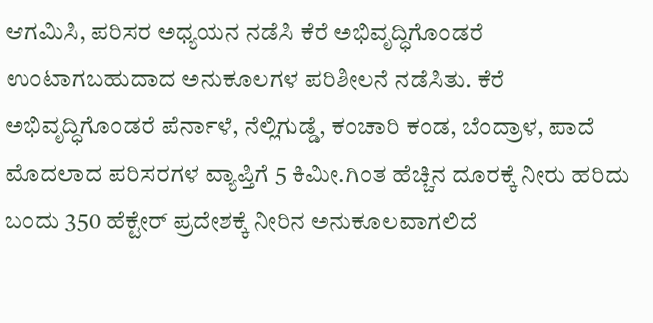ಆಗಮಿಸಿ, ಪರಿಸರ ಅಧ್ಯಯನ ನಡೆಸಿ ಕೆರೆ ಅಭಿವೃದ್ಧಿಗೊಂಡರೆ ಉಂಟಾಗಬಹುದಾದ ಅನುಕೂಲಗಳ ಪರಿಶೀಲನೆ ನಡೆಸಿತು. ಕೆರೆ ಅಭಿವೃದ್ಧಿಗೊಂಡರೆ ಪೆರ್ನಾಳೆ, ನೆಲ್ಲಿಗುಡ್ಡೆ, ಕಂಚಾರಿ ಕಂಡ, ಬೆಂದ್ರಾಳ, ಪಾದೆ ಮೊದಲಾದ ಪರಿಸರಗಳ ವ್ಯಾಪ್ತಿಗೆ 5 ಕಿಮೀ.ಗಿಂತ ಹೆಚ್ಚಿನ ದೂರಕ್ಕೆ ನೀರು ಹರಿದು ಬಂದು 350 ಹೆಕ್ಟೇರ್ ಪ್ರದೇಶಕ್ಕೆ ನೀರಿನ ಅನುಕೂಲವಾಗಲಿದೆ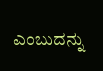ಎಂಬುದನ್ನು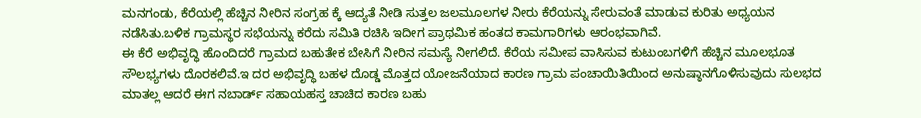ಮನಗಂಡು, ಕೆರೆಯಲ್ಲಿ ಹೆಚ್ಚಿನ ನೀರಿನ ಸಂಗ್ರಹ ಕ್ಕೆ ಆದ್ಯತೆ ನೀಡಿ ಸುತ್ತಲ ಜಲಮೂಲಗಳ ನೀರು ಕೆರೆಯನ್ನು ಸೇರುವಂತೆ ಮಾಡುವ ಕುರಿತು ಅಧ್ಯಯನ ನಡೆಸಿತು.ಬಳಿಕ ಗ್ರಾಮಸ್ಥರ ಸಭೆಯನ್ನು ಕರೆದು ಸಮಿತಿ ರಚಿಸಿ ಇದೀಗ ಪ್ರಾಥಮಿಕ ಹಂತದ ಕಾಮಗಾರಿಗಳು ಆರಂಭವಾಗಿವೆ.
ಈ ಕೆರೆ ಅಭಿವೃದ್ಧಿ ಹೊಂದಿದರೆ ಗ್ರಾಮದ ಬಹುತೇಕ ಬೇಸಿಗೆ ನೀರಿನ ಸಮಸ್ಯೆ ನೀಗಲಿದೆ. ಕೆರೆಯ ಸಮೀಪ ವಾಸಿಸುವ ಕುಟುಂಬಗಳಿಗೆ ಹೆಚ್ಚಿನ ಮೂಲಭೂತ ಸೌಲಭ್ಯಗಳು ದೊರಕಲಿವೆ.ಇ ದರ ಅಭಿವೃದ್ಧಿ ಬಹಳ ದೊಡ್ಡ ಮೊತ್ತದ ಯೋಜನೆಯಾದ ಕಾರಣ ಗ್ರಾಮ ಪಂಚಾಯಿತಿಯಿಂದ ಅನುಷ್ಠಾನಗೊಳಿಸುವುದು ಸುಲಭದ ಮಾತಲ್ಲ ಆದರೆ ಈಗ ನಬಾರ್ಡ್ ಸಹಾಯಹಸ್ತ ಚಾಚಿದ ಕಾರಣ ಬಹು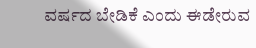ವರ್ಷದ ಬೇಡಿಕೆ ಎಂದು ಈಡೇರುವ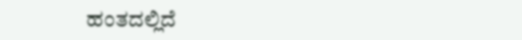ಹಂತದಲ್ಲಿದೆ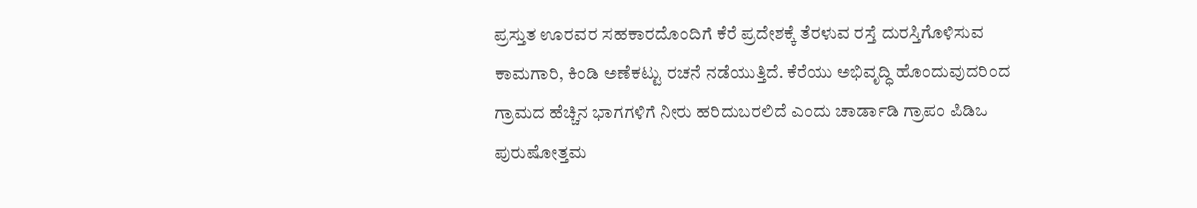ಪ್ರಸ್ತುತ ಊರವರ ಸಹಕಾರದೊಂದಿಗೆ ಕೆರೆ ಪ್ರದೇಶಕ್ಕೆ ತೆರಳುವ ರಸ್ತೆ ದುರಸ್ತಿಗೊಳಿಸುವ ಕಾಮಗಾರಿ, ಕಿಂಡಿ ಅಣೆಕಟ್ಟು ರಚನೆ ನಡೆಯುತ್ತಿದೆ. ಕೆರೆಯು ಅಭಿವೃದ್ಧಿ ಹೊಂದುವುದರಿಂದ ಗ್ರಾಮದ ಹೆಚ್ಚಿನ ಭಾಗಗಳಿಗೆ ನೀರು ಹರಿದುಬರಲಿದೆ ಎಂದು ಚಾರ್ಡಾಡಿ ಗ್ರಾಪಂ ಪಿಡಿಒ ಪುರುಷೋತ್ತಮ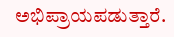ಅಭಿಪ್ರಾಯಪಡುತ್ತಾರೆ.